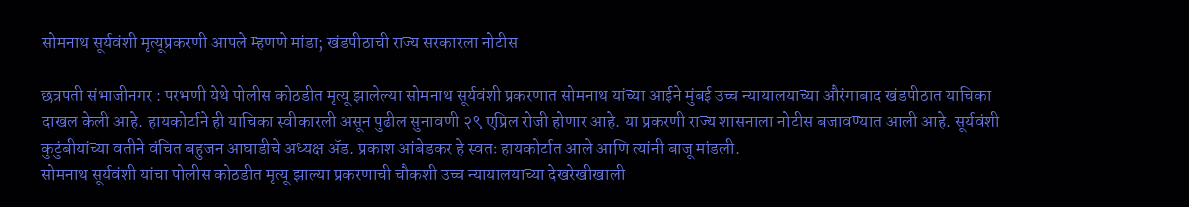सोमनाथ सूर्यवंशी मृत्यूप्रकरणी आपले म्हणणे मांडा; खंडपीठाची राज्य सरकारला नोटीस

छत्रपती संभाजीनगर : परभणी येथे पोलीस कोठडीत मृत्यू झालेल्या सोमनाथ सूर्यवंशी प्रकरणात सोमनाथ यांच्या आईने मुंबई उच्च न्यायालयाच्या औरंगाबाद खंडपीठात याचिका दाखल केली आहे. हायकोर्टाने ही याचिका स्वीकारली असून पुढील सुनावणी २९ एप्रिल रोजी होणार आहे. या प्रकरणी राज्य शासनाला नोटीस बजावण्यात आली आहे. सूर्यवंशी कुटुंबीयांच्या वतीने वंचित बहुजन आघाडीचे अध्यक्ष ॲड. प्रकाश आंबेडकर हे स्वतः हायकोर्टात आले आणि त्यांनी बाजू मांडली.
सोमनाथ सूर्यवंशी यांचा पोलीस कोठडीत मृत्यू झाल्या प्रकरणाची चौकशी उच्च न्यायालयाच्या देखरेखीखाली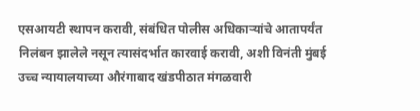एसआयटी स्थापन करावी, संबंधित पोलीस अधिकाऱ्यांचे आतापर्यंत निलंबन झालेले नसून त्यासंदर्भात कारवाई करावी, अशी विनंती मुंबई उच्च न्यायालयाच्या औरंगाबाद खंडपीठात मंगळवारी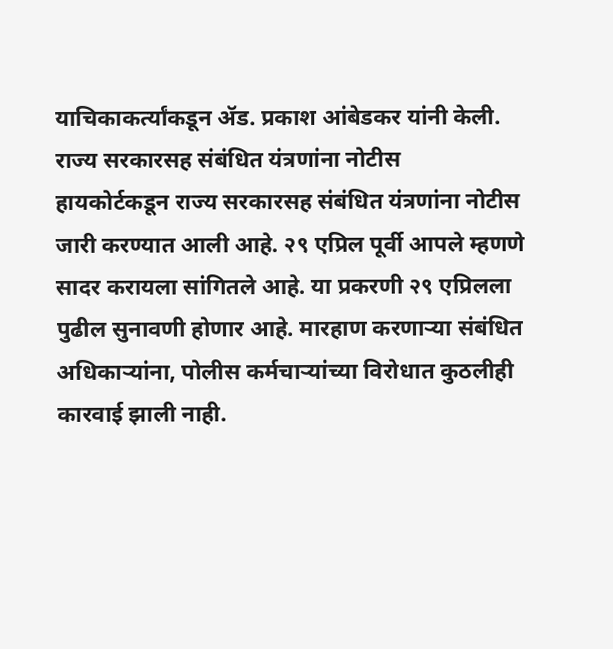याचिकाकर्त्यांकडून ॲड. प्रकाश आंबेडकर यांनी केली.
राज्य सरकारसह संबंधित यंत्रणांना नोटीस
हायकोर्टकडून राज्य सरकारसह संबंधित यंत्रणांना नोटीस जारी करण्यात आली आहे. २९ एप्रिल पूर्वी आपले म्हणणे सादर करायला सांगितले आहे. या प्रकरणी २९ एप्रिलला पुढील सुनावणी होणार आहे. मारहाण करणाऱ्या संबंधित अधिकाऱ्यांना, पोलीस कर्मचाऱ्यांच्या विरोधात कुठलीही कारवाई झाली नाही.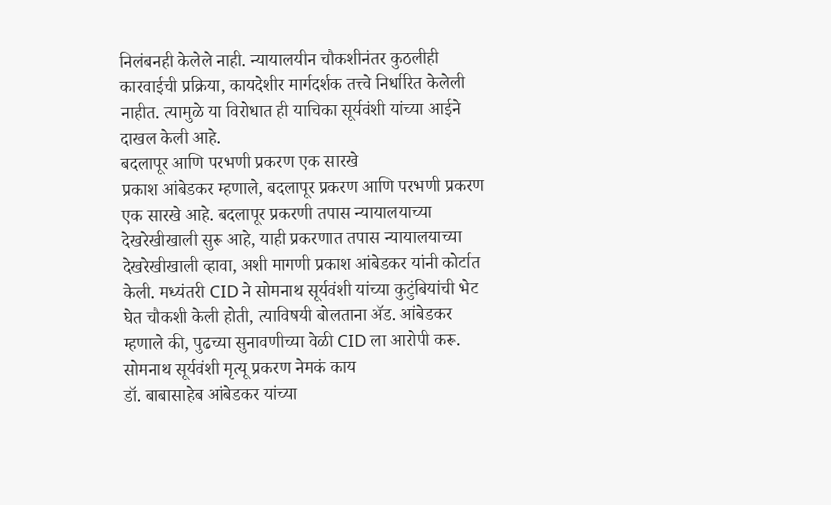निलंबनही केलेले नाही. न्यायालयीन चौकशीनंतर कुठलीही कारवाईची प्रक्रिया, कायदेशीर मार्गदर्शक तत्त्वे निर्धारित केलेली नाहीत. त्यामुळे या विरोधात ही याचिका सूर्यवंशी यांच्या आईने दाखल केली आहे.
बदलापूर आणि परभणी प्रकरण एक सारखे
प्रकाश आंबेडकर म्हणाले, बदलापूर प्रकरण आणि परभणी प्रकरण एक सारखे आहे. बदलापूर प्रकरणी तपास न्यायालयाच्या देखरेखीखाली सुरू आहे, याही प्रकरणात तपास न्यायालयाच्या देखरेखीखाली व्हावा, अशी मागणी प्रकाश आंबेडकर यांनी कोर्टात केली. मध्यंतरी CID ने सोमनाथ सूर्यवंशी यांच्या कुटुंबियांची भेट घेत चौकशी केली होती, त्याविषयी बोलताना ॲड. आंबेडकर म्हणाले की, पुढच्या सुनावणीच्या वेळी CID ला आरोपी करू.
सोमनाथ सूर्यवंशी मृत्यू प्रकरण नेमकं काय
डॉ. बाबासाहेब आंबेडकर यांच्या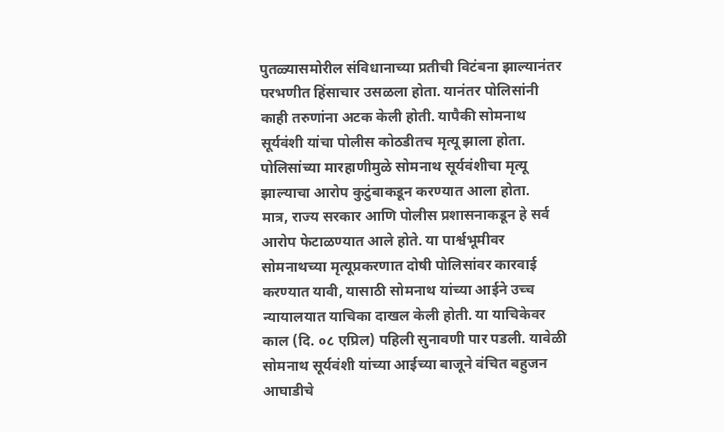पुतळ्यासमोरील संविधानाच्या प्रतीची विटंबना झाल्यानंतर परभणीत हिंसाचार उसळला होता. यानंतर पोलिसांनी काही तरुणांना अटक केली होती. यापैकी सोमनाथ सूर्यवंशी यांचा पोलीस कोठडीतच मृत्यू झाला होता. पोलिसांच्या मारहाणीमुळे सोमनाथ सूर्यवंशीचा मृत्यू झाल्याचा आरोप कुटुंबाकडून करण्यात आला होता.
मात्र, राज्य सरकार आणि पोलीस प्रशासनाकडून हे सर्व आरोप फेटाळण्यात आले होते. या पार्श्वभूमीवर सोमनाथच्या मृत्यूप्रकरणात दोषी पोलिसांवर कारवाई करण्यात यावी, यासाठी सोमनाथ यांच्या आईने उच्च न्यायालयात याचिका दाखल केली होती. या याचिकेवर काल (दि. ०८ एप्रिल) पहिली सुनावणी पार पडली. यावेळी सोमनाथ सूर्यवंशी यांच्या आईच्या बाजूने वंचित बहुजन आघाडीचे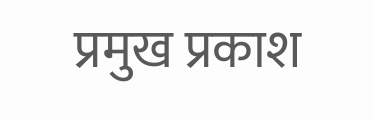प्रमुख प्रकाश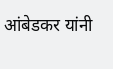आंबेडकर यांनी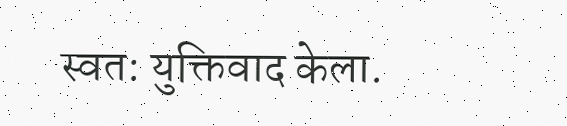स्वत: युक्तिवाद केला.